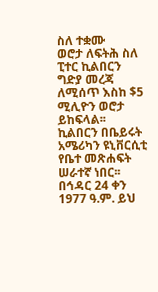ስለ ተቋሙ
ወሮታ ለፍትሕ ስለ ፒተር ኪልበርን ግድያ መረጃ ለሚሰጥ እስከ $5 ሚሊዮን ወሮታ ይከፍላል፡፡ ኪልበርን በቤይሩት አሜሪካን ዩኒቨርሲቲ የቤተ መጽሐፍት ሠራተኛ ነበር፡፡ በኅዳር 24 ቀን 1977 ዓ.ም. ይህ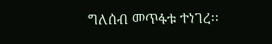ግለሰብ መጥፋቱ ተነገረ፡፡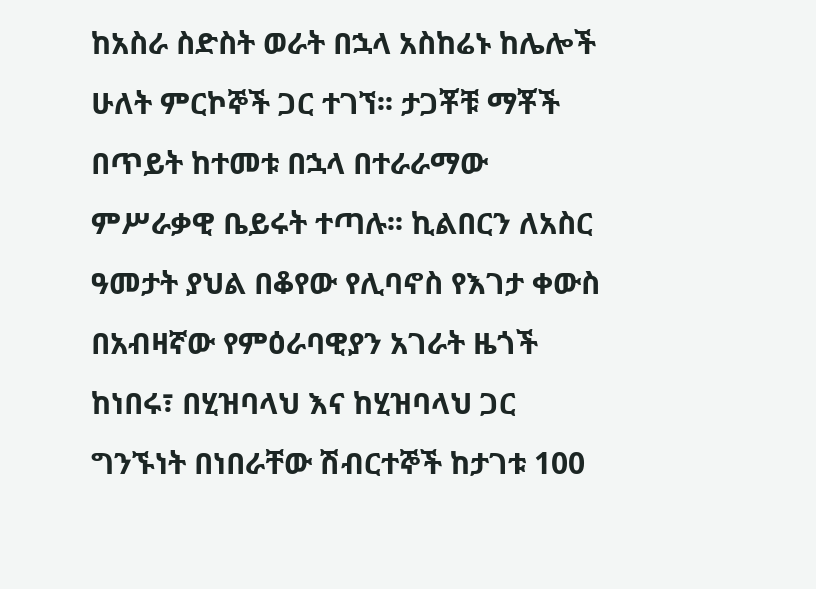ከአስራ ስድስት ወራት በኋላ አስከሬኑ ከሌሎች ሁለት ምርኮኞች ጋር ተገኘ፡፡ ታጋቾቹ ማቾች በጥይት ከተመቱ በኋላ በተራራማው ምሥራቃዊ ቤይሩት ተጣሉ፡፡ ኪልበርን ለአስር ዓመታት ያህል በቆየው የሊባኖስ የእገታ ቀውስ በአብዛኛው የምዕራባዊያን አገራት ዜጎች ከነበሩ፣ በሂዝባላህ እና ከሂዝባላህ ጋር ግንኙነት በነበራቸው ሽብርተኞች ከታገቱ 100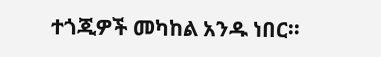ተጎጂዎች መካከል አንዱ ነበር፡፡